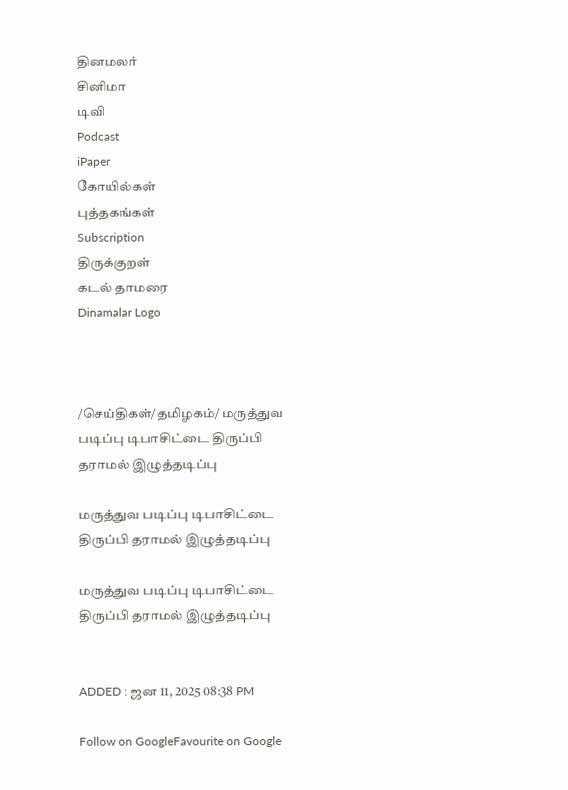தினமலர்
சினிமா
டிவி
Podcast
iPaper
கோயில்கள்
புத்தகங்கள்
Subscription
திருக்குறள்
கடல் தாமரை
Dinamalar Logo



/செய்திகள்/தமிழகம்/ மருத்துவ படிப்பு டிபாசிட்டை திருப்பி தராமல் இழுத்தடிப்பு

மருத்துவ படிப்பு டிபாசிட்டை திருப்பி தராமல் இழுத்தடிப்பு

மருத்துவ படிப்பு டிபாசிட்டை திருப்பி தராமல் இழுத்தடிப்பு


ADDED : ஜன 11, 2025 08:38 PM

Follow on GoogleFavourite on Google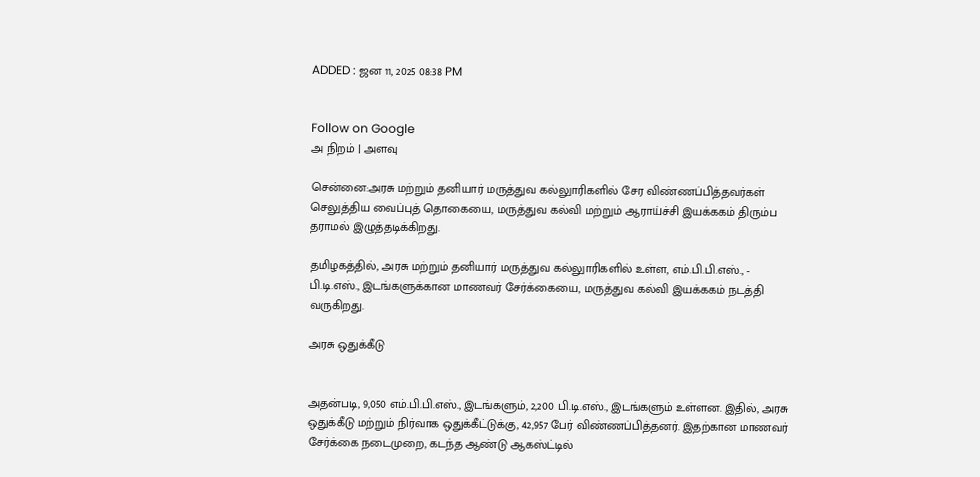ADDED : ஜன 11, 2025 08:38 PM


Follow on Google
அ நிறம் | அளவு

சென்னை:அரசு மற்றும் தனியார் மருத்துவ கல்லுாரிகளில் சேர விண்ணப்பித்தவர்கள் செலுத்திய வைப்புத் தொகையை, மருத்துவ கல்வி மற்றும் ஆராய்ச்சி இயக்ககம் திரும்ப தராமல் இழுத்தடிக்கிறது.

தமிழகத்தில், அரசு மற்றும் தனியார் மருத்துவ கல்லுாரிகளில் உள்ள, எம்.பி.பி.எஸ்., - பி.டி.எஸ்., இடங்களுக்கான மாணவர் சேர்க்கையை, மருத்துவ கல்வி இயக்ககம் நடத்தி வருகிறது.

அரசு ஒதுக்கீடு


அதன்படி, 9,050 எம்.பி.பி.எஸ்., இடங்களும், 2,200 பி.டி.எஸ்., இடங்களும் உள்ளன. இதில், அரசு ஒதுக்கீடு மற்றும் நிர்வாக ஒதுக்கீட்டுக்கு, 42,957 பேர் விண்ணப்பித்தனர். இதற்கான மாணவர் சேர்க்கை நடைமுறை, கடந்த ஆண்டு ஆகஸ்ட்டில்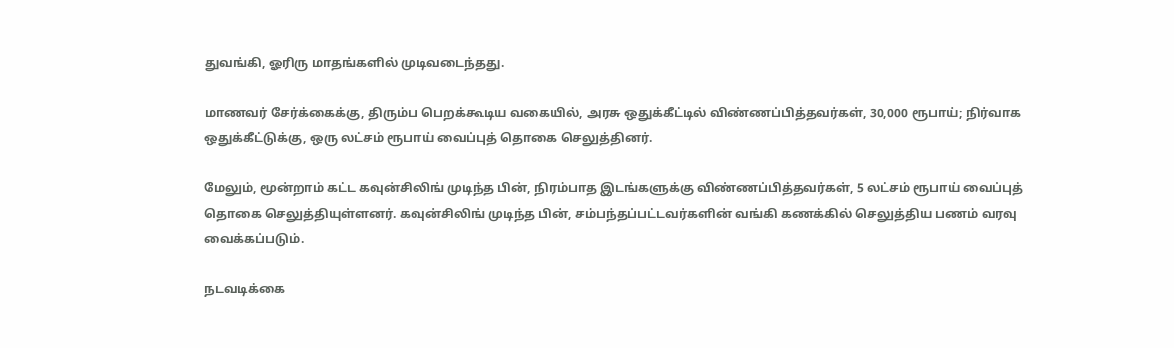துவங்கி, ஓரிரு மாதங்களில் முடிவடைந்தது.

மாணவர் சேர்க்கைக்கு, திரும்ப பெறக்கூடிய வகையில், அரசு ஒதுக்கீட்டில் விண்ணப்பித்தவர்கள், 30,000 ரூபாய்; நிர்வாக ஒதுக்கீட்டுக்கு, ஒரு லட்சம் ரூபாய் வைப்புத் தொகை செலுத்தினர்.

மேலும், மூன்றாம் கட்ட கவுன்சிலிங் முடிந்த பின், நிரம்பாத இடங்களுக்கு விண்ணப்பித்தவர்கள், 5 லட்சம் ரூபாய் வைப்புத் தொகை செலுத்தியுள்ளனர். கவுன்சிலிங் முடிந்த பின், சம்பந்தப்பட்டவர்களின் வங்கி கணக்கில் செலுத்திய பணம் வரவு வைக்கப்படும்.

நடவடிக்கை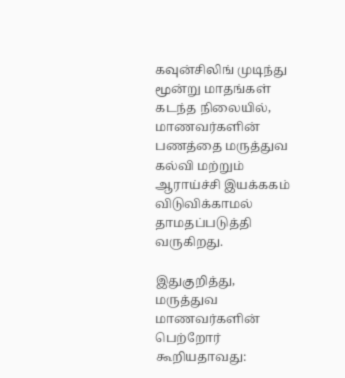கவுன்சிலிங் முடிந்து மூன்று மாதங்கள் கடந்த நிலையில், மாணவர்களின் பணத்தை மருத்துவ கல்வி மற்றும் ஆராய்ச்சி இயக்ககம் விடுவிக்காமல் தாமதப்படுத்தி வருகிறது.

இதுகுறித்து, மருத்துவ மாணவர்களின் பெற்றோர் கூறியதாவது: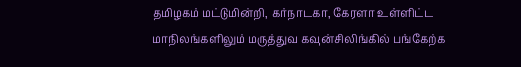தமிழகம் மட்டுமின்றி, கர்நாடகா, கேரளா உள்ளிட்ட மாநிலங்களிலும் மருத்துவ கவுன்சிலிங்கில் பங்கேற்க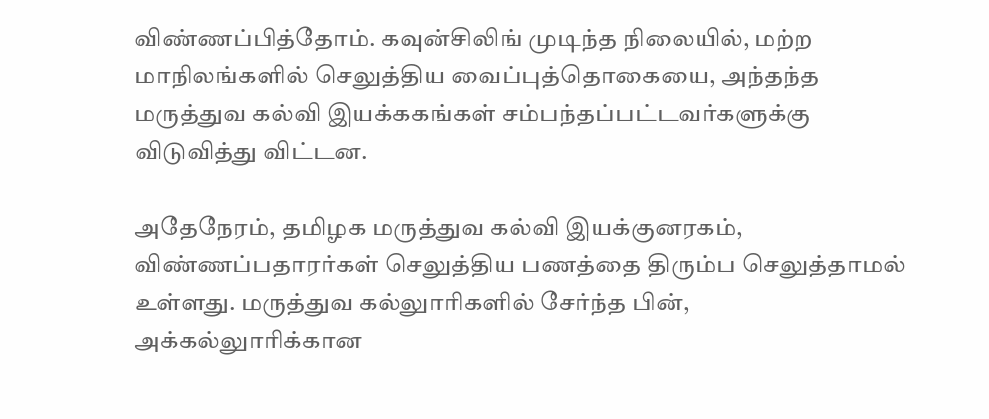விண்ணப்பித்தோம். கவுன்சிலிங் முடிந்த நிலையில், மற்ற மாநிலங்களில் செலுத்திய வைப்புத்தொகையை, அந்தந்த மருத்துவ கல்வி இயக்ககங்கள் சம்பந்தப்பட்டவர்களுக்கு விடுவித்து விட்டன.

அதேநேரம், தமிழக மருத்துவ கல்வி இயக்குனரகம், விண்ணப்பதாரர்கள் செலுத்திய பணத்தை திரும்ப செலுத்தாமல் உள்ளது. மருத்துவ கல்லுாரிகளில் சேர்ந்த பின், அக்கல்லுாரிக்கான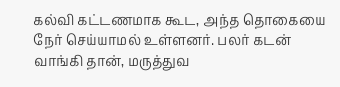கல்வி கட்டணமாக கூட, அந்த தொகையை நேர் செய்யாமல் உள்ளனர். பலர் கடன் வாங்கி தான், மருத்துவ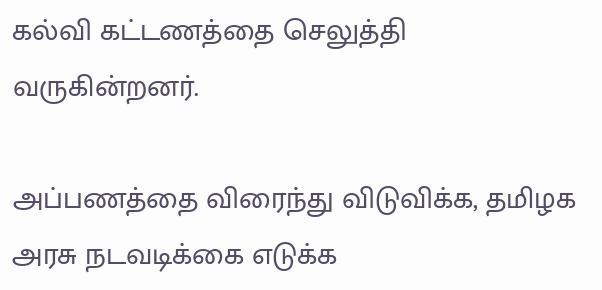கல்வி கட்டணத்தை செலுத்தி வருகின்றனர்.

அப்பணத்தை விரைந்து விடுவிக்க, தமிழக அரசு நடவடிக்கை எடுக்க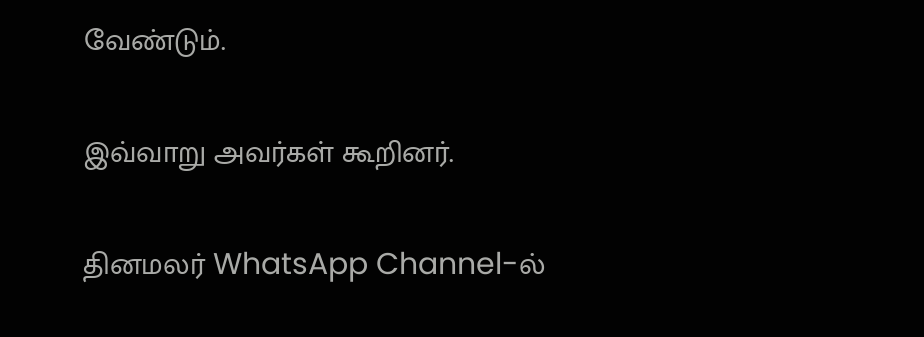வேண்டும்.

இவ்வாறு அவர்கள் கூறினர்.

தினமலர் WhatsApp Channel-ல்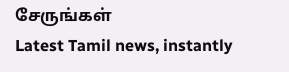சேருங்கள்
Latest Tamil news, instantly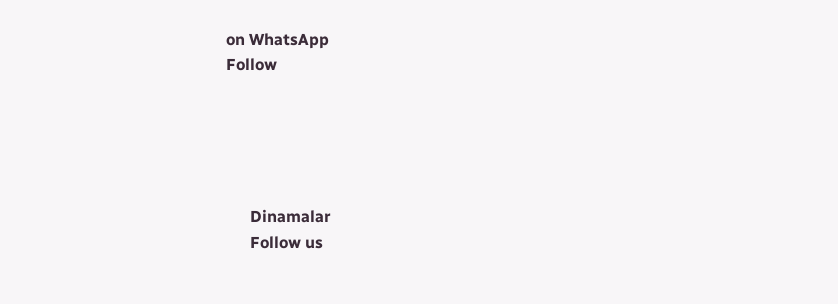on WhatsApp
Follow





      Dinamalar
      Follow us